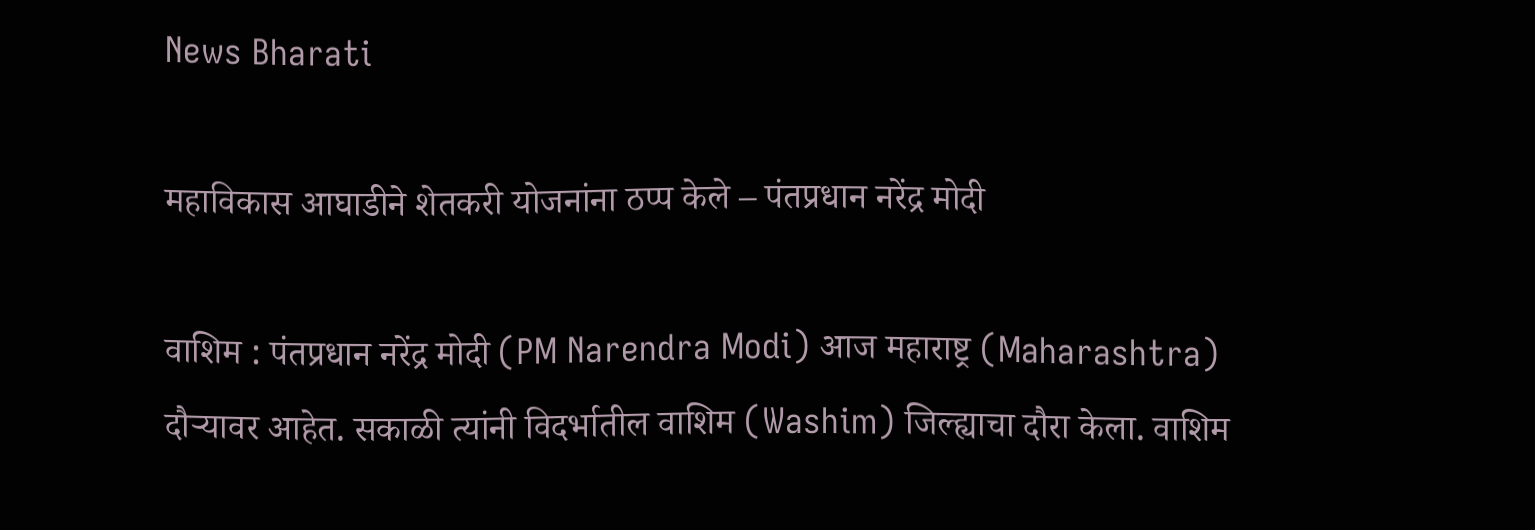News Bharati

महाविकास आघाडीने शेतकरी योजनांना ठप्प केले – पंतप्रधान नरेंद्र मोदी

वाशिम : पंतप्रधान नरेंद्र मोदी (PM Narendra Modi) आज महाराष्ट्र (Maharashtra) दौऱ्यावर आहेत. सकाळी त्यांनी विदर्भातील वाशिम (Washim) जिल्ह्याचा दौरा केला. वाशिम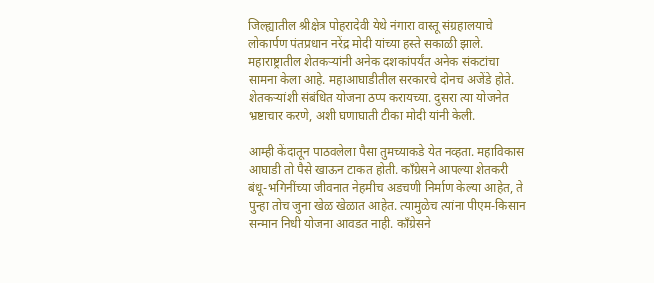जिल्ह्यातील श्रीक्षेत्र पोहरादेवी येथे नंगारा वास्तू संग्रहालयाचे लोकार्पण पंतप्रधान नरेंद्र मोदी यांच्या हस्ते सकाळी झाले. महाराष्ट्रातील शेतकऱ्यांनी अनेक दशकांपर्यंत अनेक संकटांचा सामना केला आहे. महाआघाडीतील सरकारचे दोनच अजेंडे होते. शेतकऱ्यांशी संबंधित योजना ठप्प करायच्या. दुसरा त्या योजनेत भ्रष्टाचार करणे, अशी घणाघाती टीका मोदी यांनी केली.

आम्ही केंदातून पाठवलेला पैसा तुमच्याकडे येत नव्हता. महाविकास आघाडी तो पैसे खाऊन टाकत होती. काँग्रेसने आपल्या शेतकरी बंधू-भगिनींच्या जीवनात नेहमीच अडचणी निर्माण केल्या आहेत, ते पुन्हा तोच जुना खेळ खेळात आहेत. त्यामुळेच त्यांना पीएम-किसान सन्मान निधी योजना आवडत नाही. काँग्रेसने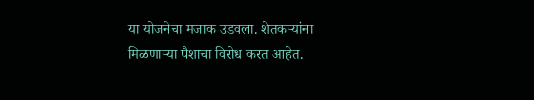या योजनेचा मजाक उडवला. शेतकऱ्यांना मिळणाऱ्या पैशाचा विरोध करत आहेत.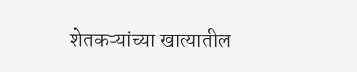शेतकऱ्यांच्या खात्यातील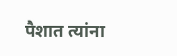पैशात त्यांना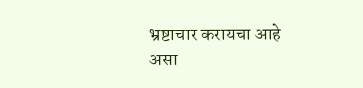भ्रष्टाचार करायचा आहे असा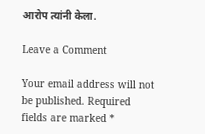आरोप त्यांनी केला.

Leave a Comment

Your email address will not be published. Required fields are marked *